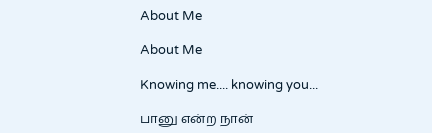About Me

About Me

Knowing me.... knowing you...

பானு என்ற நான்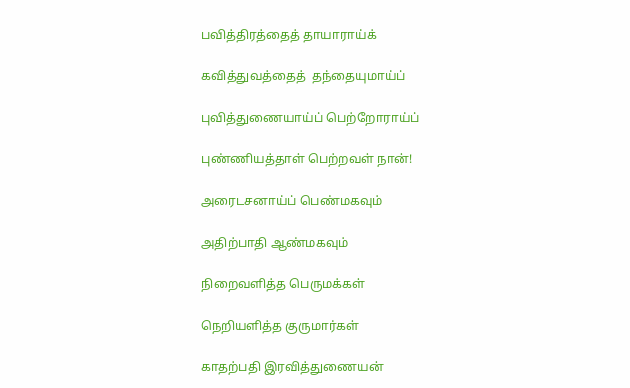பவித்திரத்தைத் தாயாராய்க்

கவித்துவத்தைத்  தந்தையுமாய்ப்

புவித்துணையாய்ப் பெற்றோராய்ப்

புண்ணியத்தாள் பெற்றவள் நான்!

அரைடசனாய்ப் பெண்மகவும்

அதிற்பாதி ஆண்மகவும்

நிறைவளித்த பெருமக்கள்

நெறியளித்த குருமார்கள்

காதற்பதி இரவித்துணையன்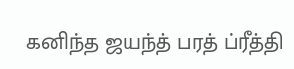கனிந்த ஜயந்த் பரத் ப்ரீத்தி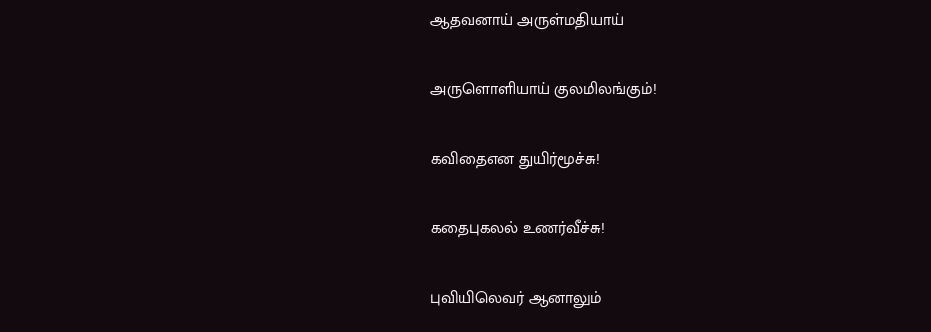ஆதவனாய் அருள்மதியாய்

அருளொளியாய் குலமிலங்கும்!

கவிதைஎன துயிர்மூச்சு!

கதைபுகலல் உணர்வீச்சு!

புவியிலெவர் ஆனாலும்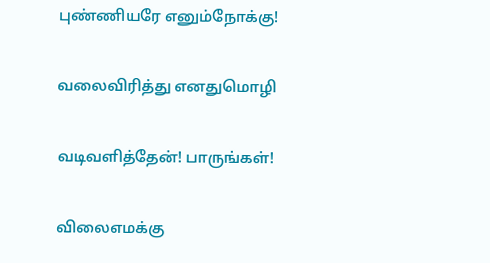புண்ணியரே எனும்நோக்கு!

வலைவிரித்து எனதுமொழி

வடிவளித்தேன்! பாருங்கள்!

விலைஎமக்கு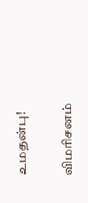உமதன்பு!

விமரிசனம்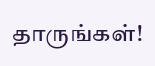தாருங்கள்!